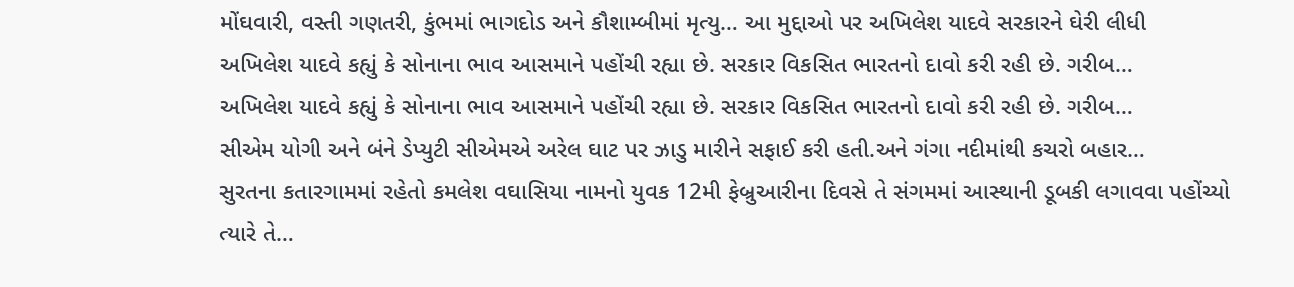મોંઘવારી, વસ્તી ગણતરી, કુંભમાં ભાગદોડ અને કૌશામ્બીમાં મૃત્યુ… આ મુદ્દાઓ પર અખિલેશ યાદવે સરકારને ઘેરી લીધી
અખિલેશ યાદવે કહ્યું કે સોનાના ભાવ આસમાને પહોંચી રહ્યા છે. સરકાર વિકસિત ભારતનો દાવો કરી રહી છે. ગરીબ…
અખિલેશ યાદવે કહ્યું કે સોનાના ભાવ આસમાને પહોંચી રહ્યા છે. સરકાર વિકસિત ભારતનો દાવો કરી રહી છે. ગરીબ…
સીએમ યોગી અને બંને ડેપ્યુટી સીએમએ અરેલ ઘાટ પર ઝાડુ મારીને સફાઈ કરી હતી.અને ગંગા નદીમાંથી કચરો બહાર…
સુરતના કતારગામમાં રહેતો કમલેશ વઘાસિયા નામનો યુવક 12મી ફેબ્રુઆરીના દિવસે તે સંગમમાં આસ્થાની ડૂબકી લગાવવા પહોંચ્યો ત્યારે તે…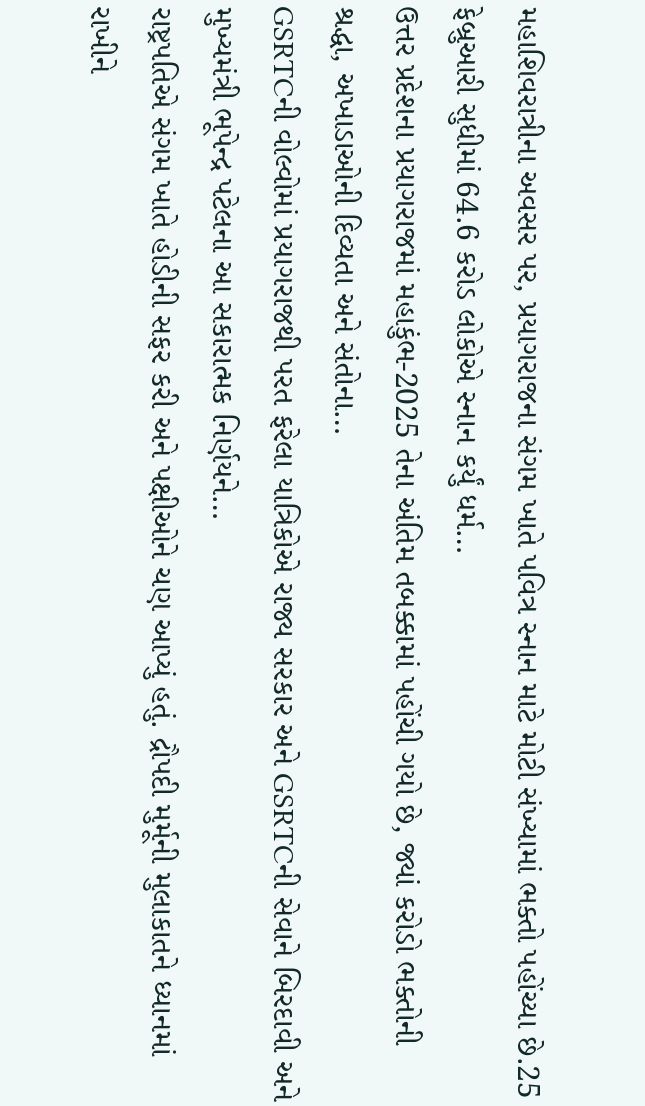મહાશિવરાત્રીના અવસર પર, પ્રયાગરાજના સંગમ ખાતે પવિત્ર સ્નાન માટે મોટી સંખ્યામાં ભક્તો પહોંચ્યા છે.25 ફેબ્રુઆરી સુધીમાં 64.6 કરોડ લોકોએ સ્નાન કર્યું ધર્મ…
ઉત્તર પ્રદેશના પ્રયાગરાજમાં મહાકુંભ-2025 તેના અંતિમ તબક્કામાં પહોંચી ગયો છે, જ્યાં કરોડો ભક્તોની શ્રદ્ધા, અખાડાઓની દિવ્યતા અને સંતોના…
GSRTCની વોલ્વોમાં પ્રયાગરાજથી પરત ફરેલા યાત્રિકોએ રાજ્ય સરકાર અને GSRTCની સેવાને બિરદાવી અને મુખ્યમંત્રી ભૂપેન્દ્ર પટેલના આ સકારાત્મક નિર્ણયને…
રાષ્ટ્રપતિએ સંગમ ખાતે હોડીની સફર કરી અને પક્ષીઓને ચણ આપ્યું હતું. દ્રૌપદી મુર્મૂની મુલાકાતને ધ્યાનમાં રાખીને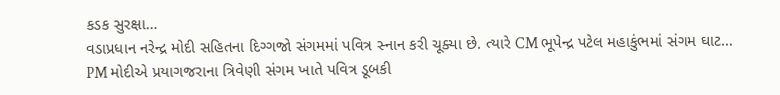કડક સુરક્ષા…
વડાપ્રધાન નરેન્દ્ર મોદી સહિતના દિગ્ગજો સંગમમાં પવિત્ર સ્નાન કરી ચૂક્યા છે. ત્યારે CM ભૂપેન્દ્ર પટેલ મહાકુંભમાં સંગમ ઘાટ…
PM મોદીએ પ્રયાગજરાના ત્રિવેણી સંગમ ખાતે પવિત્ર ડૂબકી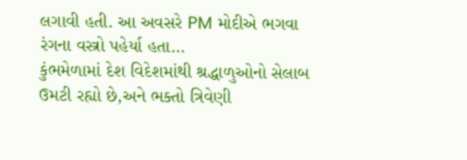લગાવી હતી. આ અવસરે PM મોદીએ ભગવા રંગના વસ્ત્રો પહેર્યા હતા…
કુંભમેળામાં દેશ વિદેશમાંથી શ્રદ્ધાળુઓનો સેલાબ ઉમટી રહ્યો છે,અને ભક્તો ત્રિવેણી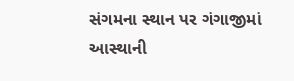સંગમના સ્થાન પર ગંગાજીમાં આસ્થાની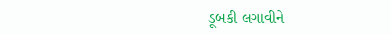ડૂબકી લગાવીને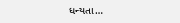ધન્યતા…